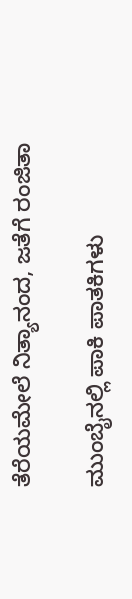ತೆರೆಯಮೇಲೆ ನಿತ್ಯಾನಂದ, ಜತೆಗೆ ರಂಜಿತಾ

ಮುಂಬೈನಲ್ಲಿ ಪಾಕಿ ಪಾತಕಿಗಳು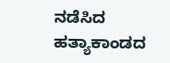ನಡೆಸಿದ ಹತ್ಯಾಕಾಂಡದ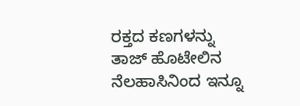ರಕ್ತದ ಕಣಗಳನ್ನು ತಾಜ್ ಹೊಟೇಲಿನ ನೆಲಹಾಸಿನಿಂದ ಇನ್ನೂ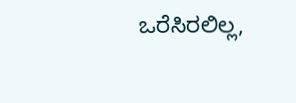ಒರೆಸಿರಲಿಲ್ಲ,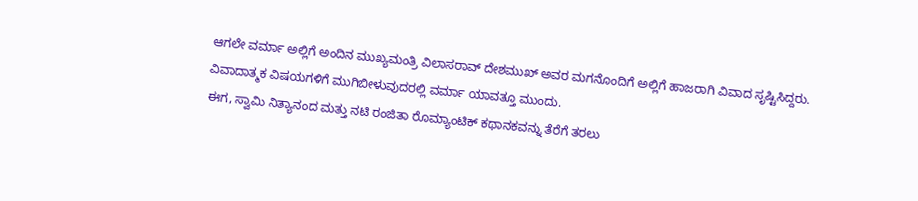ಆಗಲೇ ವರ್ಮಾ ಅಲ್ಲಿಗೆ ಅಂದಿನ ಮುಖ್ಯಮಂತ್ರಿ ವಿಲಾಸರಾವ್ ದೇಶಮುಖ್ ಅವರ ಮಗನೊಂದಿಗೆ ಅಲ್ಲಿಗೆ ಹಾಜರಾಗಿ ವಿವಾದ ಸೃಷ್ಟಿಸಿದ್ದರು. ವಿವಾದಾತ್ಮಕ ವಿಷಯಗಳಿಗೆ ಮುಗಿಬೀಳುವುದರಲ್ಲಿ ವರ್ಮಾ ಯಾವತ್ತೂ ಮುಂದು.
ಈಗ, ಸ್ವಾಮಿ ನಿತ್ಯಾನಂದ ಮತ್ತು ನಟಿ ರಂಜಿತಾ ರೊಮ್ಯಾಂಟಿಕ್ ಕಥಾನಕವನ್ನು ತೆರೆಗೆ ತರಲು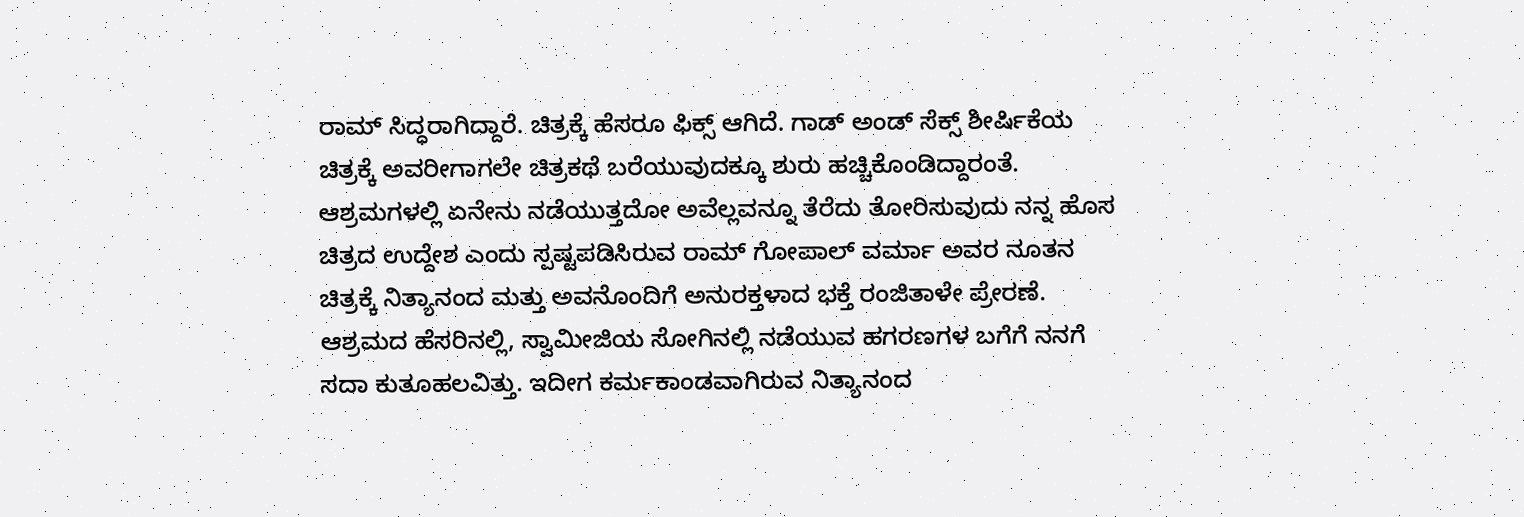ರಾಮ್ ಸಿದ್ಧರಾಗಿದ್ದಾರೆ. ಚಿತ್ರಕ್ಕೆ ಹೆಸರೂ ಫಿಕ್ಸ್ ಆಗಿದೆ. ಗಾಡ್ ಅಂಡ್ ಸೆಕ್ಸ್ ಶೀರ್ಷಿಕೆಯ ಚಿತ್ರಕ್ಕೆ ಅವರೀಗಾಗಲೇ ಚಿತ್ರಕಥೆ ಬರೆಯುವುದಕ್ಕೂ ಶುರು ಹಚ್ಚಿಕೊಂಡಿದ್ದಾರಂತೆ.
ಆಶ್ರಮಗಳಲ್ಲಿ ಏನೇನು ನಡೆಯುತ್ತದೋ ಅವೆಲ್ಲವನ್ನೂ ತೆರೆದು ತೋರಿಸುವುದು ನನ್ನ ಹೊಸ ಚಿತ್ರದ ಉದ್ದೇಶ ಎಂದು ಸ್ಪಷ್ಟಪಡಿಸಿರುವ ರಾಮ್ ಗೋಪಾಲ್ ವರ್ಮಾ ಅವರ ನೂತನ ಚಿತ್ರಕ್ಕೆ ನಿತ್ಯಾನಂದ ಮತ್ತು ಅವನೊಂದಿಗೆ ಅನುರಕ್ತಳಾದ ಭಕ್ತೆ ರಂಜಿತಾಳೇ ಪ್ರೇರಣೆ. ಆಶ್ರಮದ ಹೆಸರಿನಲ್ಲಿ, ಸ್ವಾಮೀಜಿಯ ಸೋಗಿನಲ್ಲಿ ನಡೆಯುವ ಹಗರಣಗಳ ಬಗೆಗೆ ನನಗೆ ಸದಾ ಕುತೂಹಲವಿತ್ತು. ಇದೀಗ ಕರ್ಮಕಾಂಡವಾಗಿರುವ ನಿತ್ಯಾನಂದ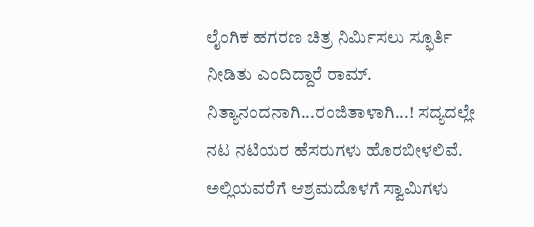ಲೈಂಗಿಕ ಹಗರಣ ಚಿತ್ರ ನಿರ್ಮಿಸಲು ಸ್ಫೂರ್ತಿ ನೀಡಿತು ಎಂದಿದ್ದಾರೆ ರಾಮ್.
ನಿತ್ಯಾನಂದನಾಗಿ...ರಂಜಿತಾಳಾಗಿ...! ಸದ್ಯದಲ್ಲೇ ನಟ ನಟಿಯರ ಹೆಸರುಗಳು ಹೊರಬೀಳಲಿವೆ. ಅಲ್ಲಿಯವರೆಗೆ ಆಶ್ರಮದೊಳಗೆ ಸ್ವಾಮಿಗಳು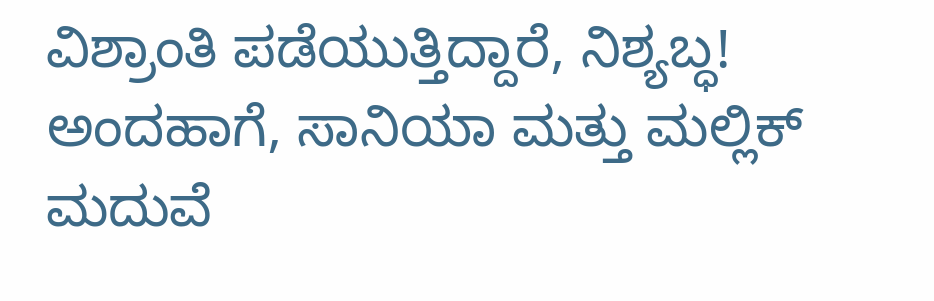ವಿಶ್ರಾಂತಿ ಪಡೆಯುತ್ತಿದ್ದಾರೆ, ನಿಶ್ಯಬ್ಧ! ಅಂದಹಾಗೆ, ಸಾನಿಯಾ ಮತ್ತು ಮಲ್ಲಿಕ್ ಮದುವೆ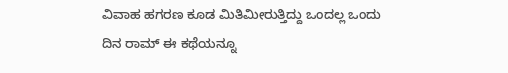ವಿವಾಹ ಹಗರಣ ಕೂಡ ಮಿತಿಮೀರುತ್ತಿದ್ದು ಒಂದಲ್ಲ ಒಂದು ದಿನ ರಾಮ್ ಈ ಕಥೆಯನ್ನೂ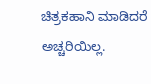ಚಿತ್ರಕಹಾನಿ ಮಾಡಿದರೆ ಅಚ್ಚರಿಯಿಲ್ಲ.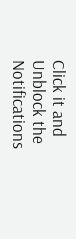Click it and Unblock the Notifications